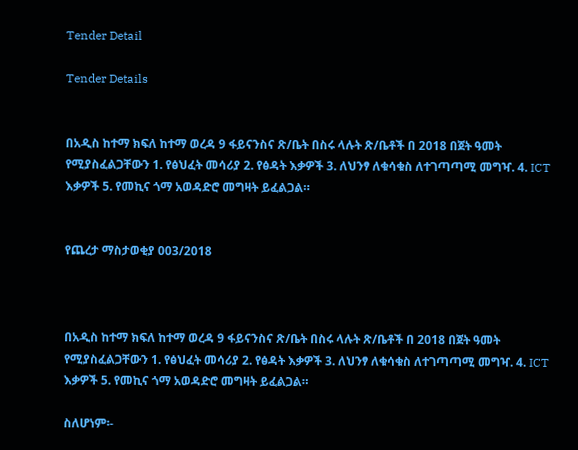Tender Detail

Tender Details


በአዲስ ከተማ ክፍለ ከተማ ወረዳ 9 ፋይናንስና ጽ/ቤት በስሩ ላሉት ጽ/ቤቶች በ 2018 በጀት ዓመት የሚያስፈልጋቸውን 1. የፅህፈት መሳሪያ 2. የፅዳት እቃዎች 3. ለህንፃ ለቁሳቁስ ለተገጣጣሚ መግዣ. 4. ICT እቃዎች 5. የመኪና ጎማ አወዳድሮ መግዛት ይፈልጋል።


የጨረታ ማስታወቂያ 003/2018



በአዲስ ከተማ ክፍለ ከተማ ወረዳ 9 ፋይናንስና ጽ/ቤት በስሩ ላሉት ጽ/ቤቶች በ 2018 በጀት ዓመት የሚያስፈልጋቸውን 1. የፅህፈት መሳሪያ 2. የፅዳት እቃዎች 3. ለህንፃ ለቁሳቁስ ለተገጣጣሚ መግዣ. 4. ICT እቃዎች 5. የመኪና ጎማ አወዳድሮ መግዛት ይፈልጋል።

ስለሆነም፡-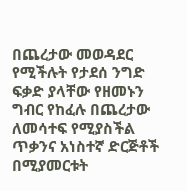በጨረታው መወዳደር የሚችሉት የታደሰ ንግድ ፍቃድ ያላቸው የዘመኑን ግብር የከፈሉ በጨረታው ለመሳተፍ የሚያስችል ጥቃንና አነስተኛ ድርጅቶች በሚያመርቱት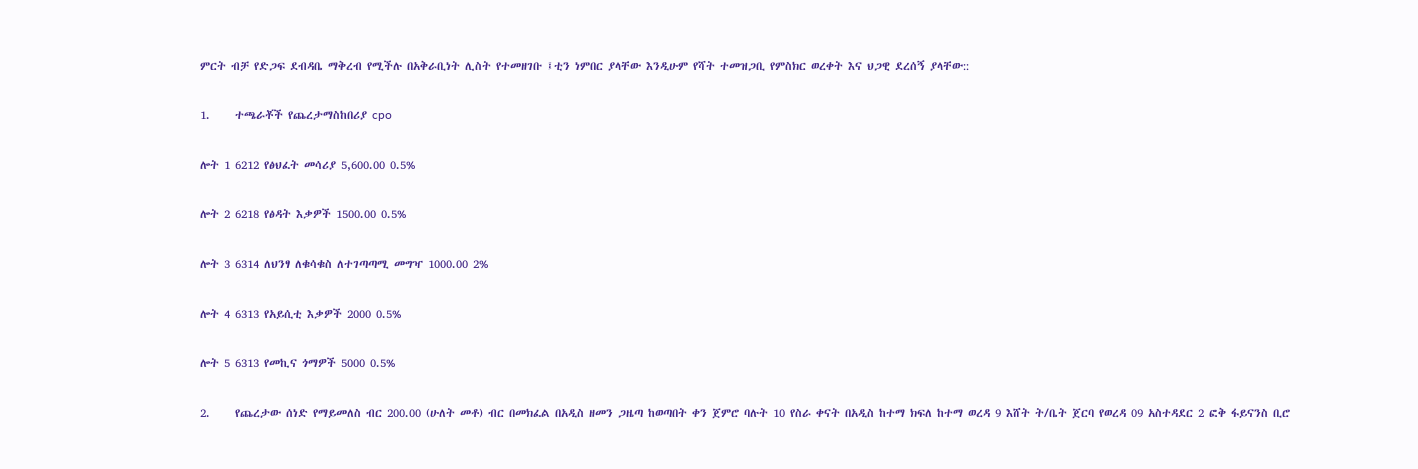ምርት ብቻ የድጋፍ ደብዳቤ ማቅረብ የሚችሉ በአቅራቢነት ሊስት የተመዘገቡ ፤ቲን ነምበር ያላቸው እንዲሁም የሻት ተመዝጋቢ የምስክር ወረቀት እና ህጋዊ ደረሰኝ ያላቸው::

1.     ተጫራቾች የጨረታማስከበሪያ cpo

ሎት 1 6212 የፅህፈት መሳሪያ 5,600.00 0.5%

ሎት 2 6218 የፅዳት እቃዎች 1500.00 0.5%

ሎት 3 6314 ለህንፃ ለቁሳቁስ ለተገጣጣሚ መግዣ 1000.00 2%

ሎት 4 6313 የአይሲቲ እቃዎች 2000 0.5%

ሎት 5 6313 የመኪና ጎማዎች 5000 0.5%

2.     የጨረታው ሰነድ የማይመለስ ብር 200.00 (ሁለት መቶ) ብር በመክፈል በአዲስ ዘመን ጋዜጣ ከወጣበት ቀን ጀምሮ ባሉት 10 የስራ ቀናት በአዲስ ከተማ ክፍለ ከተማ ወረዳ 9 እሸት ት/ቤት ጀርባ የወረዳ 09 አስተዳደር 2 ፎቅ ፋይናንስ ቢሮ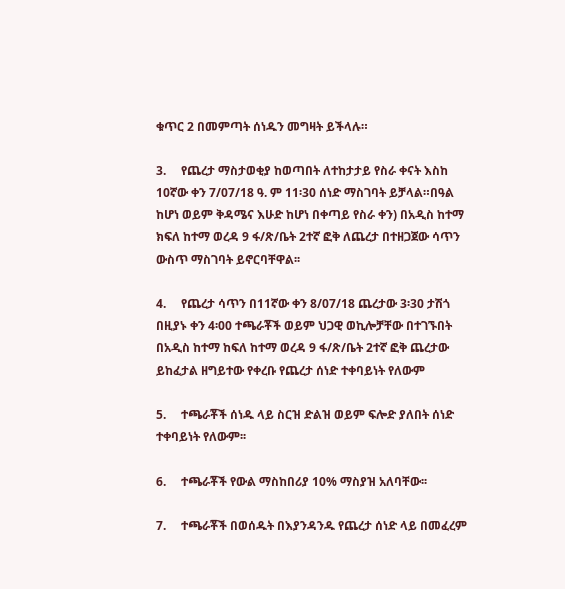ቁጥር 2 በመምጣት ሰነዱን መግዛት ይችላሉ።

3.     የጨረታ ማስታወቂያ ከወጣበት ለተከታታይ የስራ ቀናት እስከ 10ኛው ቀን 7/07/18 ዓ. ም 11፡30 ሰነድ ማስገባት ይቻላል።በዓል ከሆነ ወይም ቅዳሜና እሁድ ከሆነ በቀጣይ የስራ ቀን) በአዲስ ከተማ ክፍለ ከተማ ወረዳ 9 ፋ/ጽ/ቤት 2ተኛ ፎቅ ለጨረታ በተዘጋጀው ሳጥን ውስጥ ማስገባት ይኖርባቸዋል፡፡

4.     የጨረታ ሳጥን በ11ኛው ቀን 8/07/18 ጨረታው 3፡30 ታሽጎ በዚያኑ ቀን 4፡00 ተጫራቾች ወይም ህጋዊ ወኪሎቻቸው በተገኙበት በአዲስ ከተማ ከፍለ ከተማ ወረዳ 9 ፋ/ጽ/ቤት 2ተኛ ፎቅ ጨረታው ይከፈታል ዘግይተው የቀረቡ የጨረታ ሰነድ ተቀባይነት የለውም

5.     ተጫራቾች ሰነዱ ላይ ስርዝ ድልዝ ወይም ፍሎድ ያለበት ሰነድ ተቀባይነት የለውም፡፡

6.     ተጫራቾች የውል ማስከበሪያ 10% ማስያዝ አለባቸው፡፡

7.     ተጫራቾች በወሰዱት በእያንዳንዱ የጨረታ ሰነድ ላይ በመፈረም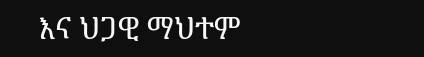እና ህጋዊ ማህተም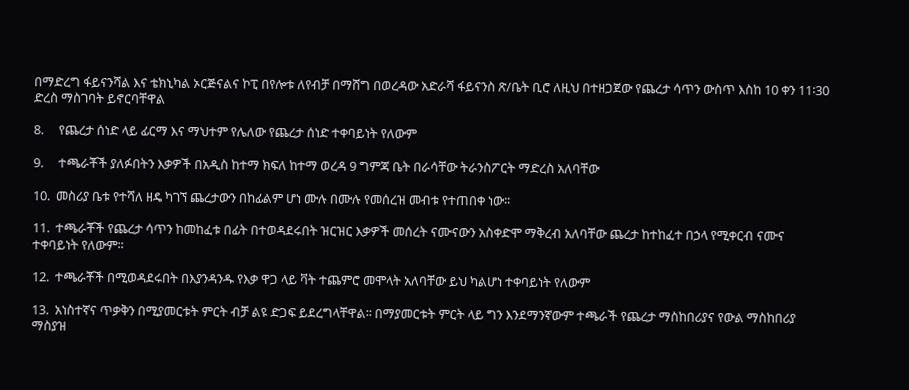በማድረግ ፋይናንሻል እና ቴክኒካል ኦርጅናልና ኮፒ በየሎቱ ለየብቻ በማሸግ በወረዳው አድራሻ ፋይናንስ ጽ/ቤት ቢሮ ለዚህ በተዘጋጀው የጨረታ ሳጥን ውስጥ እስከ 10 ቀን 11፡30 ድረስ ማስገባት ይኖርባቸዋል

8.     የጨረታ ሰነድ ላይ ፊርማ እና ማህተም የሌለው የጨረታ ሰነድ ተቀባይነት የለውም

9.     ተጫራቾች ያለፉበትን እቃዎች በአዲስ ከተማ ክፍለ ከተማ ወረዳ 9 ግምጃ ቤት በራሳቸው ትራንስፖርት ማድረስ አለባቸው

10.  መስሪያ ቤቱ የተሻለ ዘዴ ካገኘ ጨረታውን በከፊልም ሆነ ሙሉ በሙሉ የመሰረዝ መብቱ የተጠበቀ ነው፡፡

11.  ተጫራቾች የጨረታ ሳጥን ከመከፈቱ በፊት በተወዳደሩበት ዝርዝር እቃዎች መሰረት ናሙናውን አስቀድሞ ማቅረብ አለባቸው ጨረታ ከተከፈተ በኃላ የሚቀርብ ናሙና ተቀባይነት የለውም፡፡

12.  ተጫራቾች በሚወዳደሩበት በእያንዳንዱ የእቃ ዋጋ ላይ ቫት ተጨምሮ መሞላት አለባቸው ይህ ካልሆነ ተቀባይነት የለውም

13.  አነስተኛና ጥቃቅን በሚያመርቱት ምርት ብቻ ልዩ ድጋፍ ይደረግላቸዋል፡፡ በማያመርቱት ምርት ላይ ግን እንደማንኛውም ተጫራች የጨረታ ማስከበሪያና የውል ማስከበሪያ ማስያዝ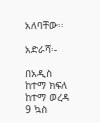አለባቸው፡፡

አድራሻ፡-

በአዲስ ከተማ ክፍለ ከተማ ወረዳ 9 ኳስ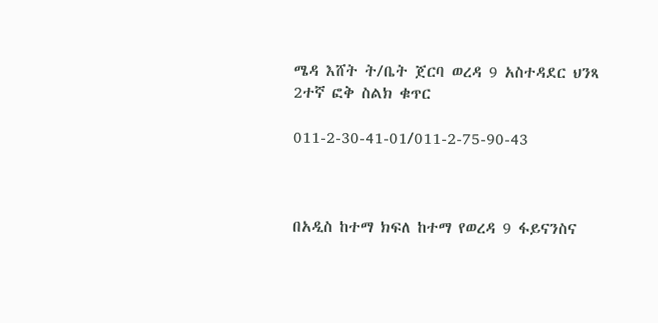ሜዳ እሸት ት/ቤት ጀርባ ወረዳ 9 አስተዳደር ህንጻ 2ተኛ ፎቅ ስልክ ቁጥር

011-2-30-41-01/011-2-75-90-43



በአዲስ ከተማ ክፍለ ከተማ የወረዳ 9 ፋይናንስና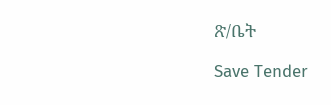ጽ/ቤት

Save Tender